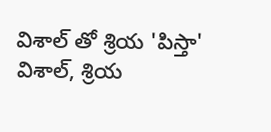విశాల్ తో శ్రియ 'పిస్తా'
విశాల్, శ్రియ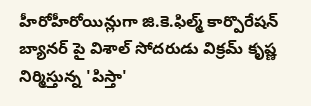హీరోహీరోయిన్లుగా జి.కె.ఫిల్మ్ కార్పొరేషన్ బ్యానర్ పై విశాల్ సోదరుడు విక్రమ్ కృష్ణ నిర్మిస్తున్న 'పిస్తా'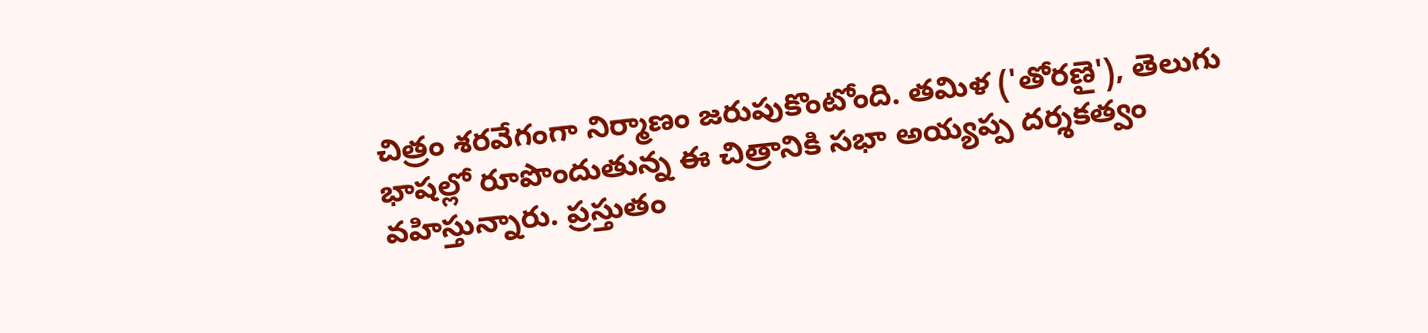చిత్రం శరవేగంగా నిర్మాణం జరుపుకొంటోంది. తమిళ ('తోరణై'), తెలుగు భాషల్లో రూపొందుతున్న ఈ చిత్రానికి సభా అయ్యప్ప దర్శకత్వం వహిస్తున్నారు. ప్రస్తుతం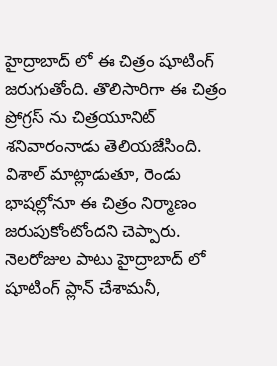హైద్రాబాద్ లో ఈ చిత్రం షూటింగ్ జరుగుతోంది. తొలిసారిగా ఈ చిత్రం ప్రోగ్రస్ ను చిత్రయూనిట్ శనివారంనాడు తెలియజేసింది.
విశాల్ మాట్లాడుతూ, రెండు భాషల్లోనూ ఈ చిత్రం నిర్మాణం జరుపుకోంటోందని చెప్పారు. నెలరోజుల పాటు హైద్రాబాద్ లో షూటింగ్ ప్లాన్ చేశామనీ,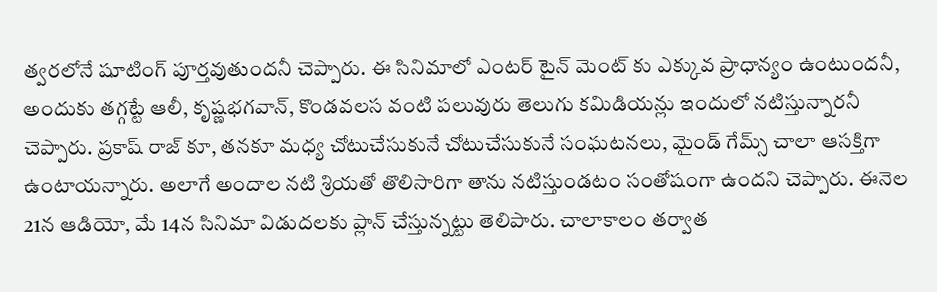త్వరలోనే షూటింగ్ పూర్తవుతుందనీ చెప్పారు. ఈ సినిమాలో ఎంటర్ టైన్ మెంట్ కు ఎక్కువ ప్రాధాన్యం ఉంటుందనీ, అందుకు తగ్గట్టే ఆలీ, కృష్ణభగవాన్, కొండవలస వంటి పలువురు తెలుగు కమిడియన్లు ఇందులో నటిస్తున్నారనీ చెప్పారు. ప్రకాష్ రాజ్ కూ, తనకూ మధ్య చోటుచేసుకునే చోటుచేసుకునే సంఘటనలు, మైండ్ గేమ్స్ చాలా ఆసక్తిగా ఉంటాయన్నారు. అలాగే అందాల నటి శ్రియతో తొలిసారిగా తాను నటిస్తుండటం సంతోషంగా ఉందని చెప్పారు. ఈనెల 21న ఆడియో, మే 14న సినిమా విడుదలకు ప్లాన్ చేస్తున్నట్టు తెలిపారు. చాలాకాలం తర్వాత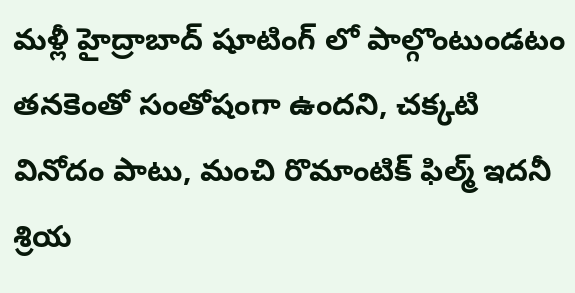మళ్లీ హైద్రాబాద్ షూటింగ్ లో పాల్గొంటుండటం తనకెంతో సంతోషంగా ఉందని, చక్కటి వినోదం పాటు, మంచి రొమాంటిక్ ఫిల్మ్ ఇదనీ శ్రియ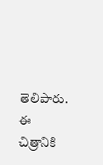తెలిపారు. ఈ చిత్రానికి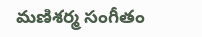మణిశర్మ సంగీతం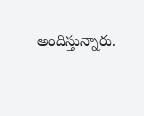అందిస్తున్నారు.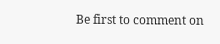Be first to comment on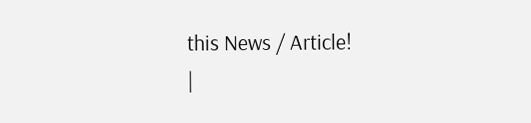this News / Article!
|